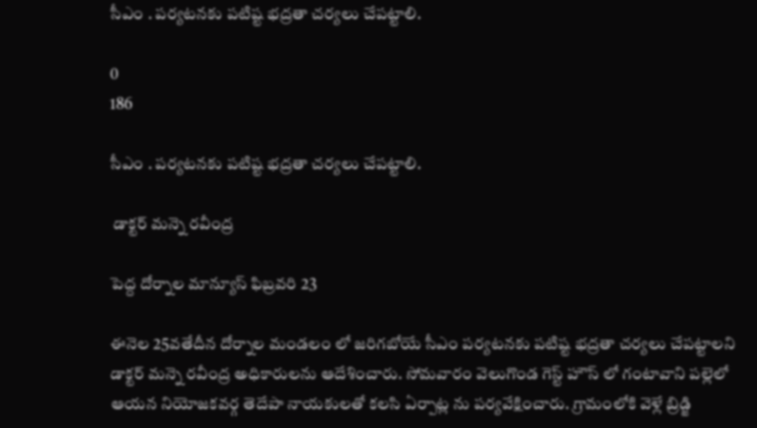సీఎం . పర్యటనకు పటిష్ట భద్రతా చర్యలు చేపట్టాలి.

0
186

సీఎం . పర్యటనకు పటిష్ట భద్రతా చర్యలు చేపట్టాలి.

 డాక్టర్ మన్నె రవీంద్ర

పెద్ద దోర్నాల మాన్యూస్ ఫిబ్రవరి 23

ఈనెల 25వతేదీన దోర్నాల మండలం లో జరిగబోయే సీఎం పర్యటనకు పటిష్ట భద్రతా చర్యలు చేపట్టాలని డాక్టర్ మన్నె రవీంద్ర అధికారులను ఆదేశించారు. సోమవారం వెలుగొండ గెస్ట్ హౌస్ లో గంటావాని పల్లెలో ఆయన నియోజకవర్గ తెదేపా నాయకులతో కలసి ఏర్పాట్ల ను పర్యవేక్షించారు. గ్రామంలోకి వెళ్లే బ్రిడ్జి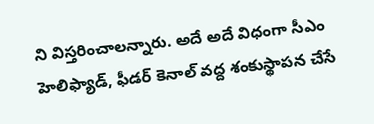ని విస్తరించాలన్నారు. అదే అదే విధంగా సీఎం హెలిఫ్యాడ్, ఫీడర్ కెనాల్ వద్ద శంకుస్థాపన చేసే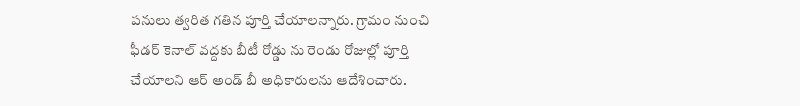పనులు త్వరిత గతిన పూర్తి చేయాలన్నారు. గ్రామం నుంచి ఫీడర్ కెనాల్ వద్దకు బీటీ రోడ్డు ను రెండు రోజుల్లో పూర్తి చేయాలని ఆర్ అండ్ బీ అధికారులను ఆదేశించారు.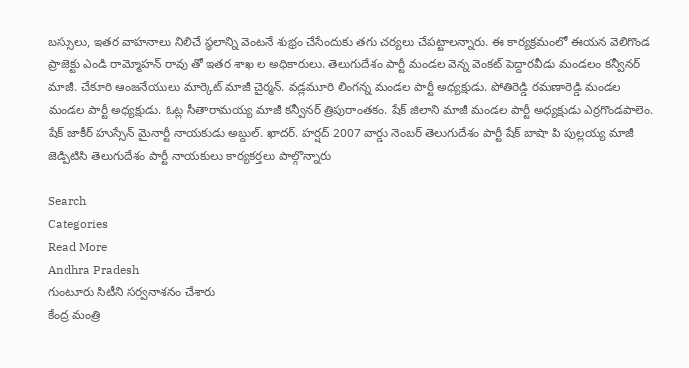బస్సులు, ఇతర వాహనాలు నిలిచే స్థలాన్ని వెంటనే శుభ్రం చేసేందుకు తగు చర్యలు చేపట్టాలన్నారు. ఈ కార్యక్రమంలో ఈయన వెలిగొండ ప్రాజెక్టు ఎండి రామ్మోహన్ రావు తో ఇతర శాఖ ల అధికారులు. తెలుగుదేశం పార్టీ మండల వెన్న వెంకట్ పెద్దారవీడు మండలం కన్వీనర్ మాజీ. చేకూరి ఆంజనేయులు మార్కెట్ మాజీ చైర్మన్. వడ్లమూరి లింగన్న మండల పార్టీ అధ్యక్షుడు. పోతిరెడ్డి రమణారెడ్డి మండల మండల పార్టీ అధ్యక్షుడు. ఓట్ల సీతారామయ్య మాజీ కన్వీనర్ త్రిపురాంతకం. షేక్ జిలాని మాజీ మండల పార్టీ అధ్యక్షుడు ఎర్రగొండపాలెం. షేక్ జాకీర్ హుస్సేన్ మైనార్టీ నాయకుడు అబ్దుల్. ఖాదర్. హర్షద్ 2007 వార్డు నెంబర్ తెలుగుదేశం పార్టీ షేక్ బాషా పి పుల్లయ్య మాజీ జెడ్పిటిసి తెలుగుదేశం పార్టీ నాయకులు కార్యకర్తలు పాల్గొన్నారు

Search
Categories
Read More
Andhra Pradesh
గుంటూరు సిటీని సర్వనాశనం చేశారు
కేంద్ర మంత్రి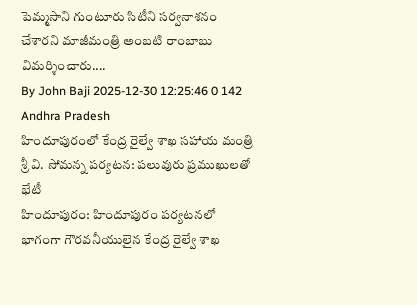పెమ్మసాని గుంటూరు సిటీని సర్వనాశనం చేశారని మాజీమంత్రి అంబటి రాంబాబు విమర్శించారు....
By John Baji 2025-12-30 12:25:46 0 142
Andhra Pradesh
హిందూపురంలో కేంద్ర రైల్వే శాఖ సహాయ మంత్రి శ్రీ వి. సోమన్న పర్యటన: పలువురు ప్రముఖులతో భేటీ
హిందూపురం: హిందూపురం పర్యటనలో భాగంగా గౌరవనీయులైన కేంద్ర రైల్వే శాఖ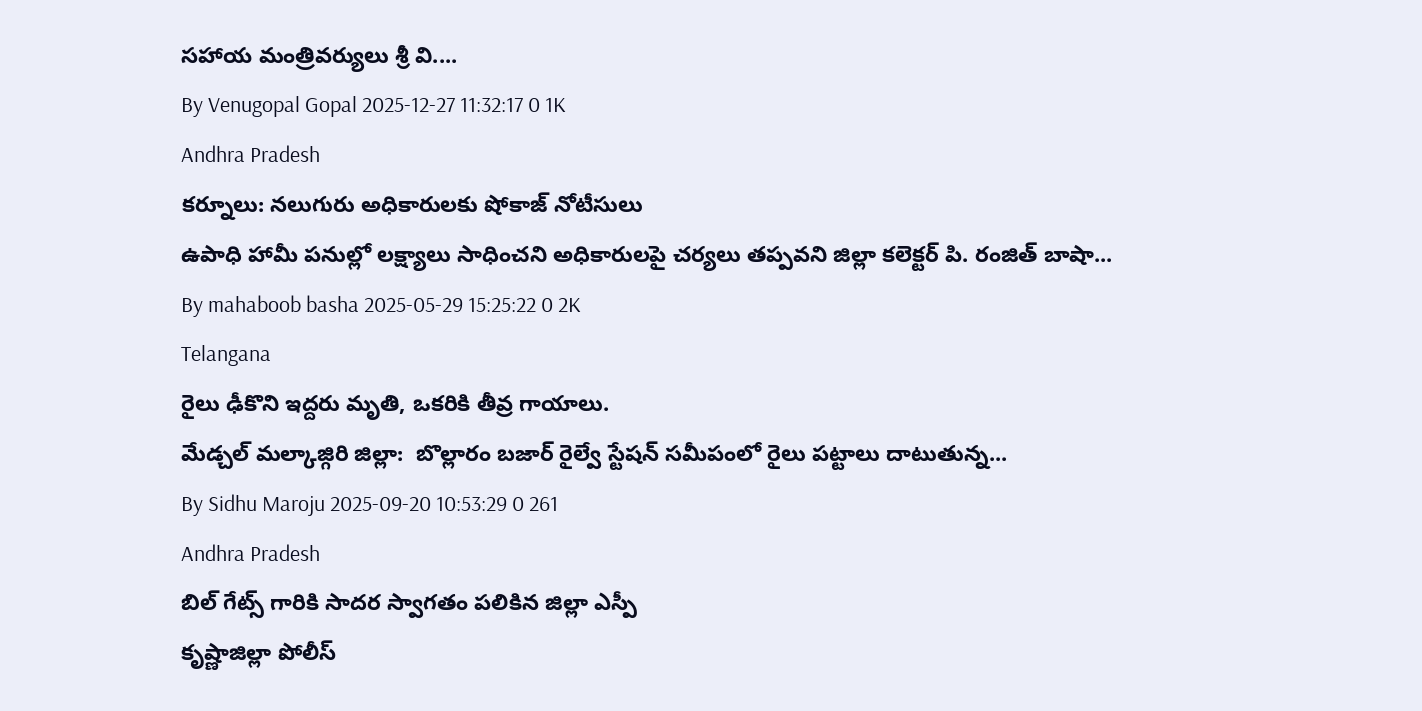సహాయ మంత్రివర్యులు శ్రీ వి....
By Venugopal Gopal 2025-12-27 11:32:17 0 1K
Andhra Pradesh
కర్నూలు: నలుగురు అధికారులకు షోకాజ్ నోటీసులు
ఉపాధి హామీ పనుల్లో లక్ష్యాలు సాధించని అధికారులపై చర్యలు తప్పవని జిల్లా కలెక్టర్ పి. రంజిత్ బాషా...
By mahaboob basha 2025-05-29 15:25:22 0 2K
Telangana
రైలు ఢీకొని ఇద్దరు మృతి, ఒకరికి తీవ్ర గాయాలు.
మేడ్చల్ మల్కాజ్గిరి జిల్లా:  బొల్లారం బజార్ రైల్వే స్టేషన్ సమీపంలో రైలు పట్టాలు దాటుతున్న...
By Sidhu Maroju 2025-09-20 10:53:29 0 261
Andhra Pradesh
బిల్ గేట్స్ గారికి సాదర స్వాగతం పలికిన జిల్లా ఎస్పీ
కృష్ణాజిల్లా పోలీస్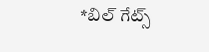*బిల్ గేట్స్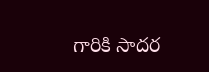గారికి సాదర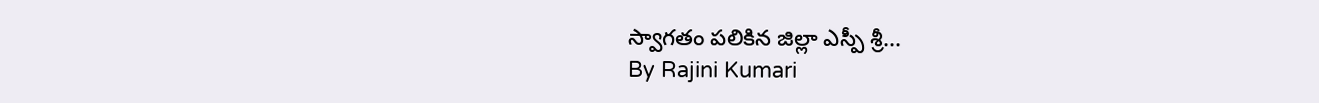స్వాగతం పలికిన జిల్లా ఎస్పీ శ్రీ...
By Rajini Kumari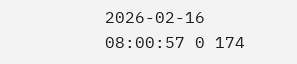2026-02-16 08:00:57 0 174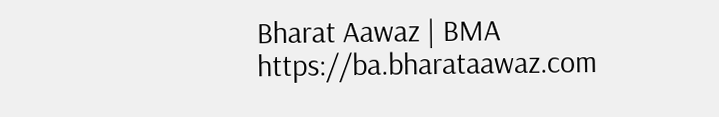Bharat Aawaz | BMA https://ba.bharataawaz.com